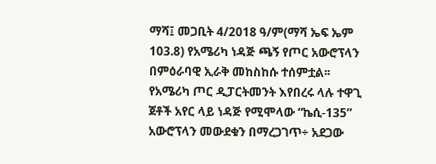ማሻ፤ መጋቢት 4/2018 ዓ/ም(ማሻ ኤፍ ኤም 103.8) የአሜሪካ ነዳጅ ጫኝ የጦር አውሮፕላን በምዕራባዊ ኢራቅ መከስከሱ ተሰምቷል፡፡
የአሜሪካ ጦር ዲፓርትመንት እየበረሩ ላሉ ተዋጊ ጀቶች አየር ላይ ነዳጅ የሚሞላው “ኬሲ-135” አውሮፕላን መውደቁን በማረጋገጥ÷ አደጋው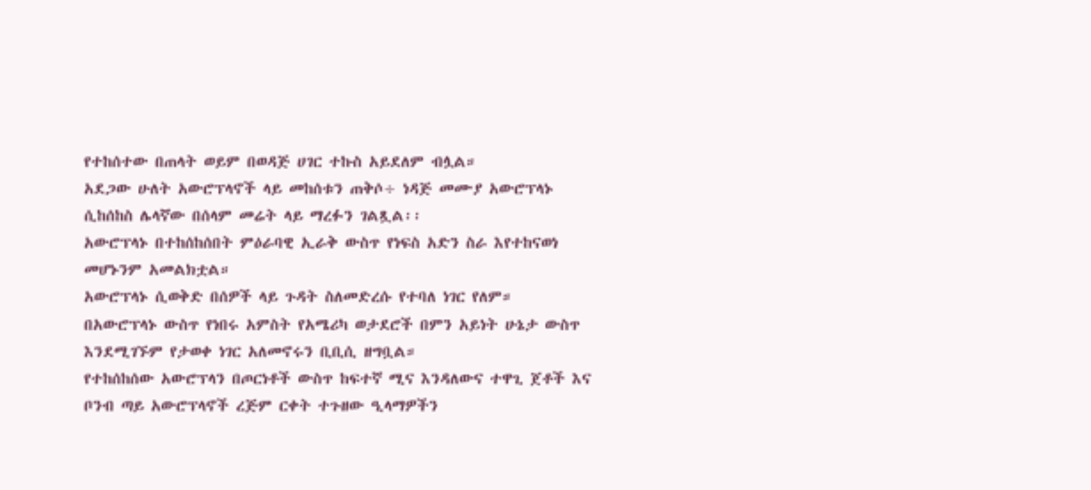የተከሰተው በጠላት ወይም በወዳጅ ሀገር ተኩስ አይደለም ብሏል።
አደጋው ሁለት አውሮፕላኖች ላይ መከሰቱን ጠቅሶ÷ ነዳጅ መሙያ አውሮፕላኑ ሲከሰከስ ሌላኛው በሰላም መሬት ላይ ማረፉን ገልጿል፡፡
አውሮፕላኑ በተከሰከሰበት ምዕራባዊ ኢራቅ ውስጥ የነፍስ አድን ስራ እየተከናወነ መሆኑንም አመልክቷል።
አውሮፕላኑ ሲወቅድ በሰዎች ላይ ጉዳት ስለመድረሱ የተባለ ነገር የለም።
በአውሮፕላኑ ውስጥ የነበሩ አምስት የአሜሪካ ወታደሮች በምን አይነት ሁኔታ ውስጥ እንደሚገኙም የታወቀ ነገር አለመኖሩን ቢቢሲ ዘግቧል።
የተከሰከሰው አውሮፕላን በጦርነቶች ውስጥ ከፍተኛ ሚና እንዳለውና ተዋጊ ጀቶች እና ቦንብ ጣይ አውሮፕላኖች ረጅም ርቀት ተጉዘው ዒላማዎችን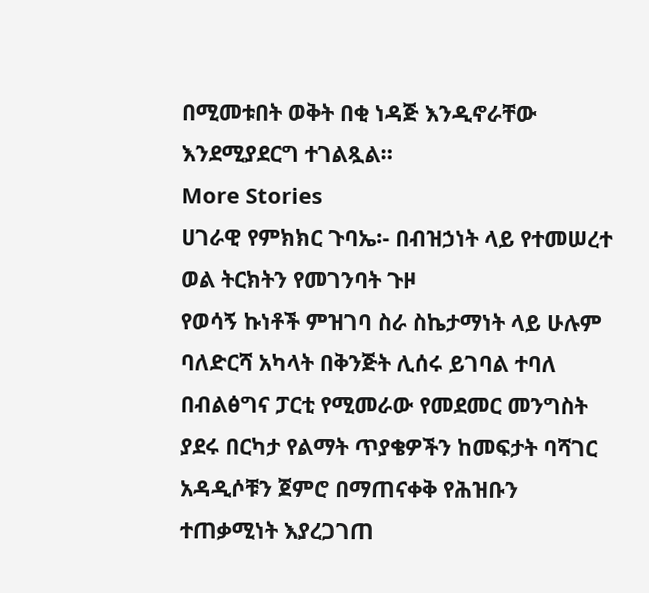በሚመቱበት ወቅት በቂ ነዳጅ እንዲኖራቸው እንደሚያደርግ ተገልጿል።
More Stories
ሀገራዊ የምክክር ጉባኤ፡- በብዝኃነት ላይ የተመሠረተ ወል ትርክትን የመገንባት ጉዞ
የወሳኝ ኩነቶች ምዝገባ ስራ ስኬታማነት ላይ ሁሉም ባለድርሻ አካላት በቅንጅት ሊሰሩ ይገባል ተባለ
በብልፅግና ፓርቲ የሚመራው የመደመር መንግስት ያደሩ በርካታ የልማት ጥያቄዎችን ከመፍታት ባሻገር አዳዲሶቹን ጀምሮ በማጠናቀቅ የሕዝቡን ተጠቃሚነት እያረጋገጠ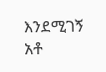እንደሚገኝ አቶ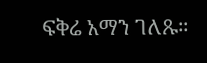ፍቅሬ አማን ገለጹ።